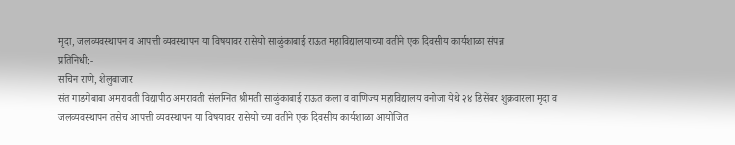मृदा, जलव्यवस्थापन व आपत्ती व्यवस्थापन या विषयावर रासेयो साळुंकाबाई राऊत महाविद्यालयाच्या वतीने एक दिवसीय कार्यशाळा संपन्न
प्रतिनिधी:-
सचिन राणे, शेलुबाजार
संत गाडगेबाबा अमरावती विद्यापीठ अमरावती संलग्नित श्रीमती साळुंकाबाई राऊत कला व वाणिज्य महाविद्यालय वनोजा येथे २४ डिसेंबर शुक्रवारला मृदा व जलव्यवस्थापन तसेच आपत्ती व्यवस्थापन या विषयावर रासेयो च्या वतीने एक दिवसीय कार्यशाळा आयोजित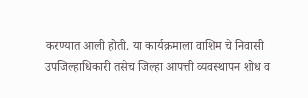करण्यात आली होती. या कार्यक्रमाला वाशिम चे निवासी उपजिल्हाधिकारी तसेच जिल्हा आपत्ती व्यवस्थापन शोध व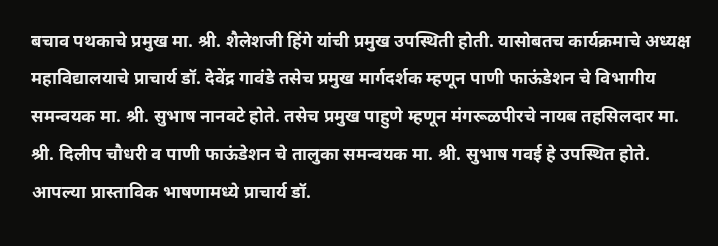बचाव पथकाचे प्रमुख मा. श्री. शैलेशजी हिंगे यांची प्रमुख उपस्थिती होती. यासोबतच कार्यक्रमाचे अध्यक्ष महाविद्यालयाचे प्राचार्य डॉ. देवेंद्र गावंडे तसेच प्रमुख मार्गदर्शक म्हणून पाणी फाऊंडेशन चे विभागीय समन्वयक मा. श्री. सुभाष नानवटे होते. तसेच प्रमुख पाहुणे म्हणून मंगरूळपीरचे नायब तहसिलदार मा. श्री. दिलीप चौधरी व पाणी फाऊंडेशन चे तालुका समन्वयक मा. श्री. सुभाष गवई हे उपस्थित होते. आपल्या प्रास्ताविक भाषणामध्ये प्राचार्य डॉ.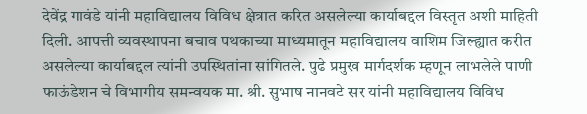देवेंद्र गावंडे यांनी महाविद्यालय विविध क्षेत्रात करित असलेल्या कार्याबद्दल विस्तृत अशी माहिती दिली. आपत्ती व्यवस्थापना बचाव पथकाच्या माध्यमातून महाविद्यालय वाशिम जिल्ह्यात करीत असलेल्या कार्याबद्दल त्यांनी उपस्थितांना सांगितले. पुढे प्रमुख मार्गदर्शक म्हणून लाभलेले पाणी फाऊंडेशन चे विभागीय समन्वयक मा. श्री. सुभाष नानवटे सर यांनी महाविद्यालय विविध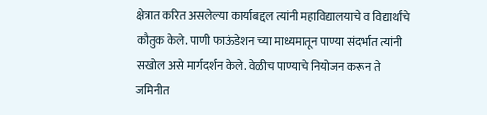क्षेत्रात करित असलेल्या कार्याबद्दल त्यांनी महाविद्यालयाचे व विद्यार्थांचे कौतुक केले. पाणी फाऊंडेशन च्या माध्यमातून पाण्या संदर्भात त्यांनी सखोल असे मार्गदर्शन केले. वेळीच पाण्याचे नियोजन करून ते जमिनीत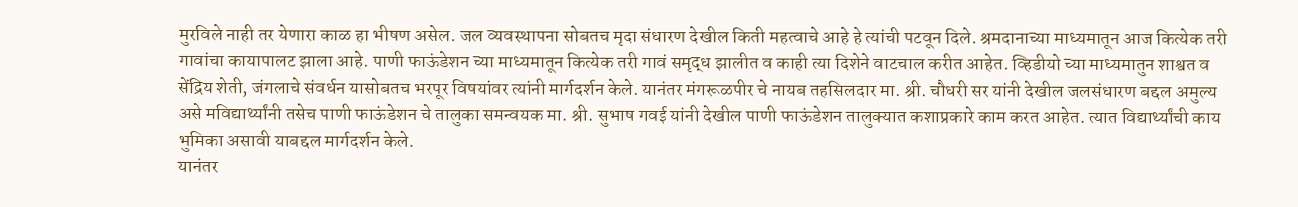मुरविले नाही तर येणारा काळ हा भीषण असेल. जल व्यवस्थापना सोबतच मृदा संधारण देखील किती महत्वाचे आहे हे त्यांची पटवून दिले. श्रमदानाच्या माध्यमातून आज कित्येक तरी गावांचा कायापालट झाला आहे. पाणी फाऊंडेशन च्या माध्यमातून कित्येक तरी गावं समृद्ध झालीत व काही त्या दिशेने वाटचाल करीत आहेत. व्हिडीयो च्या माध्यमातुन शाश्वत व सेंद्रिय शेती, जंगलाचे संवर्धन यासोबतच भरपूर विषयांवर त्यांनी मार्गदर्शन केले. यानंतर मंगरूळपीर चे नायब तहसिलदार मा. श्री. चौधरी सर यांनी देखील जलसंधारण बद्दल अमुल्य असे मविद्यार्थ्यांनी तसेच पाणी फाऊंडेशन चे तालुका समन्वयक मा. श्री. सुभाष गवई यांनी देखील पाणी फाऊंडेशन तालुक्यात कशाप्रकारे काम करत आहेत. त्यात विद्यार्थ्यांची काय भुमिका असावी याबद्दल मार्गदर्शन केले.
यानंतर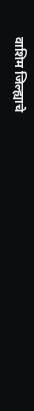वाशिम जिल्ह्याचे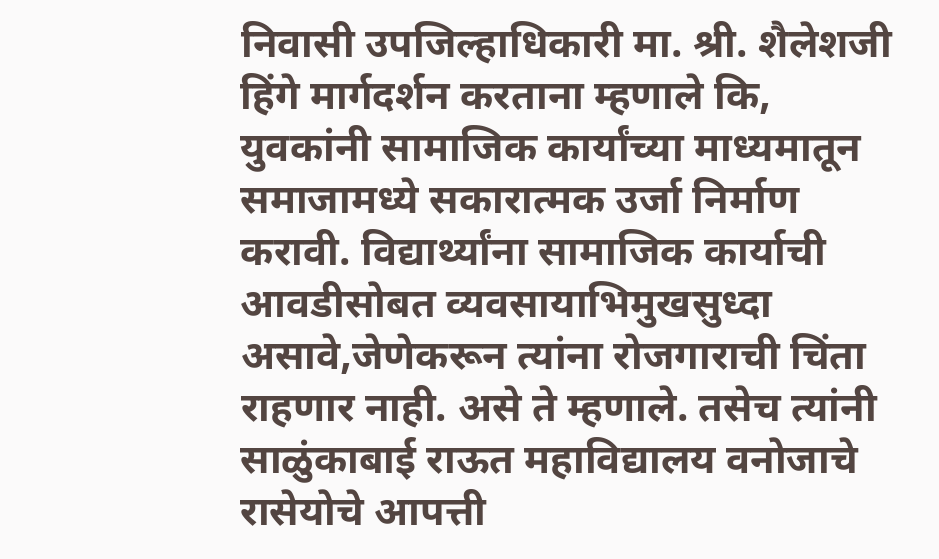निवासी उपजिल्हाधिकारी मा. श्री. शैलेशजी हिंगे मार्गदर्शन करताना म्हणाले कि, युवकांनी सामाजिक कार्यांच्या माध्यमातून समाजामध्ये सकारात्मक उर्जा निर्माण करावी. विद्यार्थ्यांना सामाजिक कार्याची आवडीसोबत व्यवसायाभिमुखसुध्दा असावे,जेणेकरून त्यांना रोजगाराची चिंता राहणार नाही. असे ते म्हणाले. तसेच त्यांनी साळुंकाबाई राऊत महाविद्यालय वनोजाचे रासेयोचे आपत्ती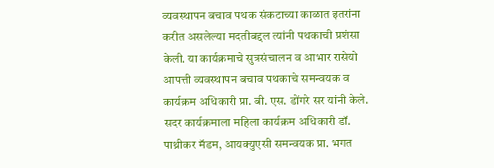व्यवस्थापन बचाव पथक संकटाच्या काळात इतरांना करीत असलेल्या मदतीबद्दल त्यांनी पथकाची प्रशंसा केली. या कार्यक्रमाचे सुत्रसंचालन व आभार रासेयो आपत्ती व्यवस्थापन बचाव पथकाचे समन्वयक व कार्यक्रम अधिकारी प्रा. बी. एस. डोंगरे सर यांनी केले. सदर कार्यक्रमाला महिला कार्यक्रम अधिकारी डॉ. पाथ्रीकर मॅडम, आयक्युएसी समन्वयक प्रा. भगत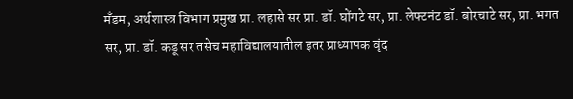मँडम, अर्थशास्त्र विभाग प्रमुख प्रा. लहासे सर प्रा. डॉ. घोंगटे सर, प्रा. लेफ्टनंट डॉ. बोरचाटे सर, प्रा. भगत सर, प्रा. डॉ. कडू सर तसेच महाविद्यालयातील इतर प्राध्यापक वृंद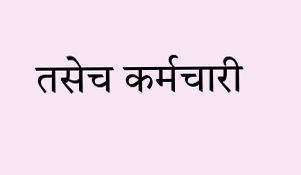तसेच कर्मचारी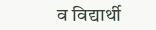व विद्यार्थी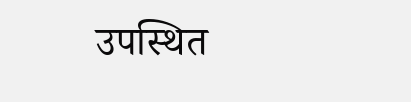उपस्थित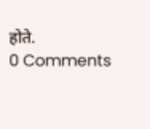होते.
0 Comments